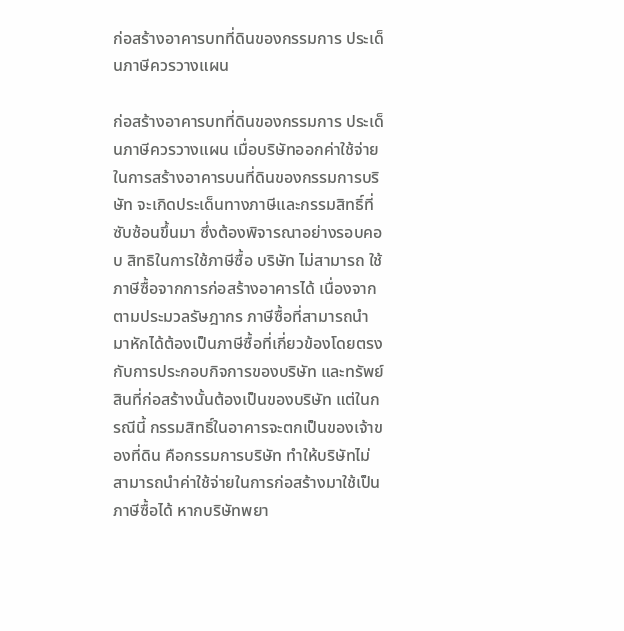ก่อสร้างอาคารบทที่ดินของกรรมการ ประเด็นภาษีควรวางแผน

ก่อสร้างอาคารบทที่ดินของกรรมการ ประเด็นภาษีควรวางแผน เมื่อบริษัทออกค่าใช้จ่ายในการสร้างอาคารบนที่ดินของกรรมการบริษัท จะเกิดประเด็นทางภาษีและกรรมสิทธิ์ที่ซับซ้อนขึ้นมา ซึ่งต้องพิจารณาอย่างรอบคอบ สิทธิในการใช้ภาษีซื้อ บริษัท ไม่สามารถ ใช้ภาษีซื้อจากการก่อสร้างอาคารได้ เนื่องจากตามประมวลรัษฎากร ภาษีซื้อที่สามารถนำมาหักได้ต้องเป็นภาษีซื้อที่เกี่ยวข้องโดยตรงกับการประกอบกิจการของบริษัท และทรัพย์สินที่ก่อสร้างนั้นต้องเป็นของบริษัท แต่ในกรณีนี้ กรรมสิทธิ์ในอาคารจะตกเป็นของเจ้าของที่ดิน คือกรรมการบริษัท ทำให้บริษัทไม่สามารถนำค่าใช้จ่ายในการก่อสร้างมาใช้เป็นภาษีซื้อได้ หากบริษัทพยา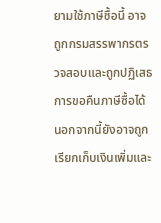ยามใช้ภาษีซื้อนี้ อาจถูกกรมสรรพากรตรวจสอบและถูกปฏิเสธการขอคืนภาษีซื้อได้ นอกจากนี้ยังอาจถูกเรียกเก็บเงินเพิ่มและ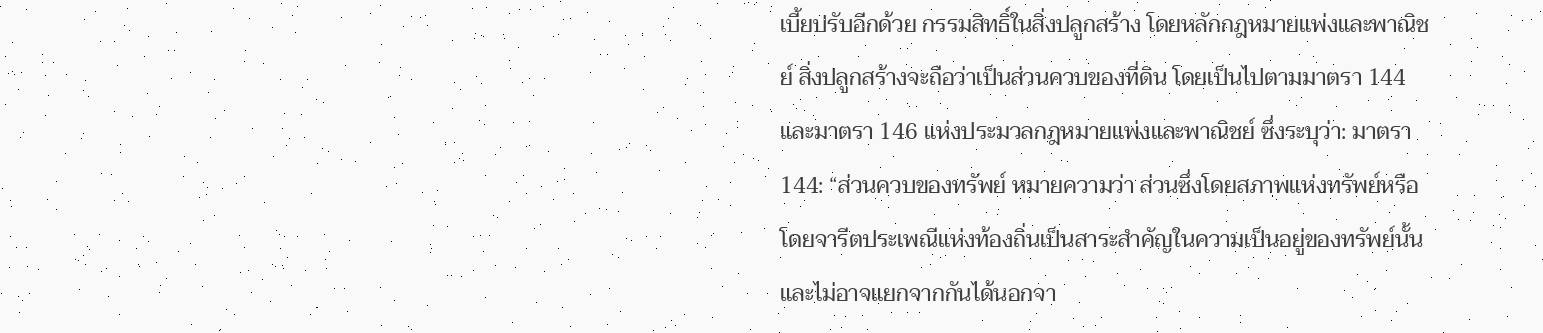เบี้ยปรับอีกด้วย กรรมสิทธิ์ในสิ่งปลูกสร้าง โดยหลักกฎหมายแพ่งและพาณิชย์ สิ่งปลูกสร้างจะถือว่าเป็นส่วนควบของที่ดิน โดยเป็นไปตามมาตรา 144 และมาตรา 146 แห่งประมวลกฎหมายแพ่งและพาณิชย์ ซึ่งระบุว่า: มาตรา 144: “ส่วนควบของทรัพย์ หมายความว่า ส่วนซึ่งโดยสภาพแห่งทรัพย์หรือโดยจารีตประเพณีแห่งท้องถิ่นเป็นสาระสำคัญในความเป็นอยู่ของทรัพย์นั้น และไม่อาจแยกจากกันได้นอกจา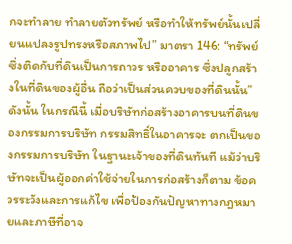กจะทำลาย ทำลายตัวทรัพย์ หรือทำให้ทรัพย์นั้นเปลี่ยนแปลงรูปทรงหรือสภาพไป” มาตรา 146: “ทรัพย์ซึ่งติดกับที่ดินเป็นการถาวร หรืออาคาร ซึ่งปลูกสร้างในที่ดินของผู้อื่น ถือว่าเป็นส่วนควบของที่ดินนั้น” ดังนั้น ในกรณีนี้ เมื่อบริษัทก่อสร้างอาคารบนที่ดินของกรรมการบริษัท กรรมสิทธิ์ในอาคารจะ ตกเป็นของกรรมการบริษัท ในฐานะเจ้าของที่ดินทันที แม้ว่าบริษัทจะเป็นผู้ออกค่าใช้จ่ายในการก่อสร้างก็ตาม ข้อควรระวังและการแก้ไข เพื่อป้องกันปัญหาทางกฎหมายและภาษีที่อาจ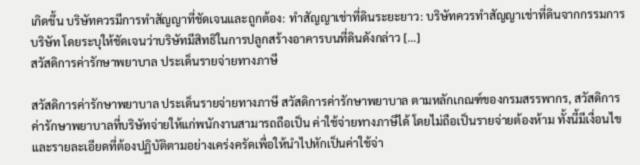เกิดขึ้น บริษัทควรมีการทำสัญญาที่ชัดเจนและถูกต้อง: ทำสัญญาเช่าที่ดินระยะยาว: บริษัทควรทำสัญญาเช่าที่ดินจากกรรมการบริษัท โดยระบุให้ชัดเจนว่าบริษัทมีสิทธิในการปลูกสร้างอาคารบนที่ดินดังกล่าว […]
สวัสดิการค่ารักษาพยาบาล ประเด็นรายจ่ายทางภาษี

สวัสดิการค่ารักษาพยาบาล ประเด็นรายจ่ายทางภาษี สวัสดิการค่ารักษาพยาบาล ตามหลักเกณฑ์ของกรมสรรพากร, สวัสดิการค่ารักษาพยาบาลที่บริษัทจ่ายให้แก่พนักงานสามารถถือเป็น ค่าใช้จ่ายทางภาษีได้ โดยไม่ถือเป็นรายจ่ายต้องห้าม ทั้งนี้มีเงื่อนไขและรายละเอียดที่ต้องปฏิบัติตามอย่างเคร่งครัดเพื่อให้นำไปหักเป็นค่าใช้จ่า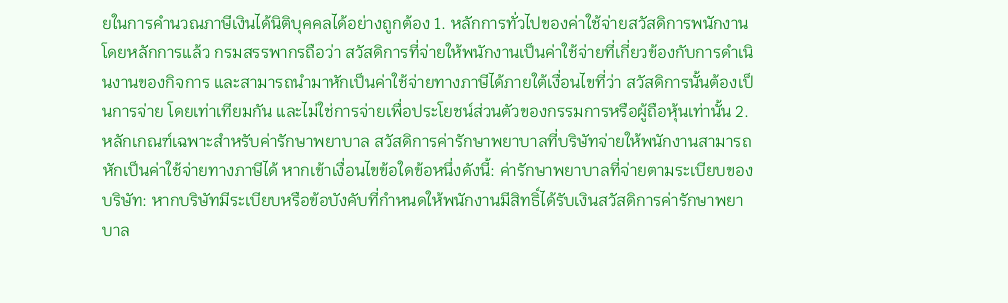ยในการคำนวณภาษีเงินได้นิติบุคคลได้อย่างถูกต้อง 1. หลักการทั่วไปของค่าใช้จ่ายสวัสดิการพนักงาน โดยหลักการแล้ว กรมสรรพากรถือว่า สวัสดิการที่จ่ายให้พนักงานเป็นค่าใช้จ่ายที่เกี่ยวข้องกับการดำเนินงานของกิจการ และสามารถนำมาหักเป็นค่าใช้จ่ายทางภาษีได้ภายใต้เงื่อนไขที่ว่า สวัสดิการนั้นต้องเป็นการจ่าย โดยเท่าเทียมกัน และไม่ใช่การจ่ายเพื่อประโยชน์ส่วนตัวของกรรมการหรือผู้ถือหุ้นเท่านั้น 2. หลักเกณฑ์เฉพาะสำหรับค่ารักษาพยาบาล สวัสดิการค่ารักษาพยาบาลที่บริษัทจ่ายให้พนักงานสามารถหักเป็นค่าใช้จ่ายทางภาษีได้ หากเข้าเงื่อนไขข้อใดข้อหนึ่งดังนี้: ค่ารักษาพยาบาลที่จ่ายตามระเบียบของบริษัท: หากบริษัทมีระเบียบหรือข้อบังคับที่กำหนดให้พนักงานมีสิทธิ์ได้รับเงินสวัสดิการค่ารักษาพยาบาล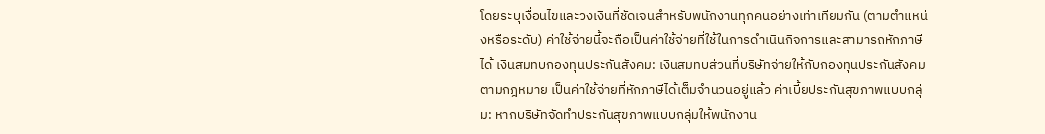โดยระบุเงื่อนไขและวงเงินที่ชัดเจนสำหรับพนักงานทุกคนอย่างเท่าเทียมกัน (ตามตำแหน่งหรือระดับ) ค่าใช้จ่ายนี้จะถือเป็นค่าใช้จ่ายที่ใช้ในการดำเนินกิจการและสามารถหักภาษีได้ เงินสมทบกองทุนประกันสังคม: เงินสมทบส่วนที่บริษัทจ่ายให้กับกองทุนประกันสังคมตามกฎหมาย เป็นค่าใช้จ่ายที่หักภาษีได้เต็มจำนวนอยู่แล้ว ค่าเบี้ยประกันสุขภาพแบบกลุ่ม: หากบริษัทจัดทำประกันสุขภาพแบบกลุ่มให้พนักงาน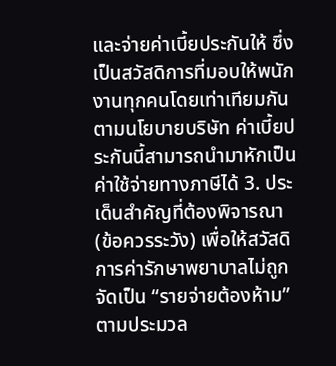และจ่ายค่าเบี้ยประกันให้ ซึ่งเป็นสวัสดิการที่มอบให้พนักงานทุกคนโดยเท่าเทียมกันตามนโยบายบริษัท ค่าเบี้ยประกันนี้สามารถนำมาหักเป็นค่าใช้จ่ายทางภาษีได้ 3. ประเด็นสำคัญที่ต้องพิจารณา (ข้อควรระวัง) เพื่อให้สวัสดิการค่ารักษาพยาบาลไม่ถูกจัดเป็น “รายจ่ายต้องห้าม” ตามประมวล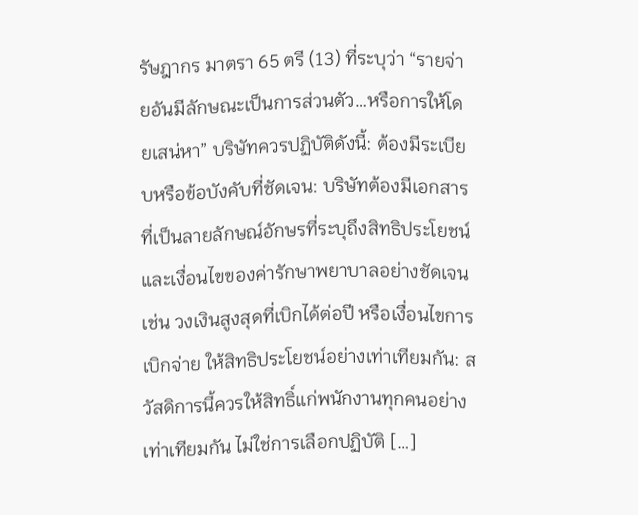รัษฎากร มาตรา 65 ตรี (13) ที่ระบุว่า “รายจ่ายอันมีลักษณะเป็นการส่วนตัว…หรือการให้โดยเสน่หา” บริษัทควรปฏิบัติดังนี้: ต้องมีระเบียบหรือข้อบังคับที่ชัดเจน: บริษัทต้องมีเอกสารที่เป็นลายลักษณ์อักษรที่ระบุถึงสิทธิประโยชน์และเงื่อนไขของค่ารักษาพยาบาลอย่างชัดเจน เช่น วงเงินสูงสุดที่เบิกได้ต่อปี หรือเงื่อนไขการเบิกจ่าย ให้สิทธิประโยชน์อย่างเท่าเทียมกัน: สวัสดิการนี้ควรให้สิทธิ์แก่พนักงานทุกคนอย่างเท่าเทียมกัน ไม่ใช่การเลือกปฏิบัติ […]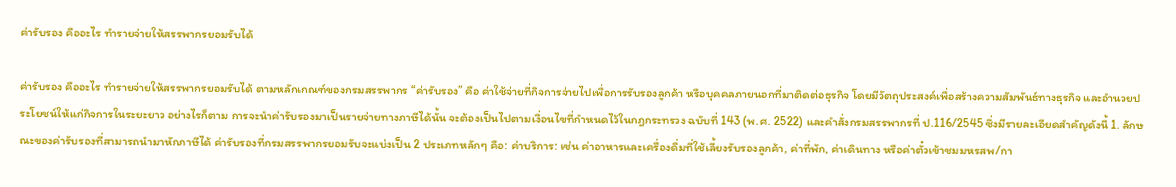ค่ารับรอง คืออะไร ทำรายจ่ายให้สรรพากรยอมรับได้

ค่ารับรอง คืออะไร ทำรายจ่ายให้สรรพากรยอมรับได้ ตามหลักเกณฑ์ของกรมสรรพากร “ค่ารับรอง” คือ ค่าใช้จ่ายที่กิจการจ่ายไปเพื่อการรับรองลูกค้า หรือบุคคลภายนอกที่มาติดต่อธุรกิจ โดยมีวัตถุประสงค์เพื่อสร้างความสัมพันธ์ทางธุรกิจ และอำนวยประโยชน์ให้แก่กิจการในระยะยาว อย่างไรก็ตาม การจะนำค่ารับรองมาเป็นรายจ่ายทางภาษีได้นั้น จะต้องเป็นไปตามเงื่อนไขที่กำหนดไว้ในกฎกระทรวง ฉบับที่ 143 (พ.ศ. 2522) และคำสั่งกรมสรรพากรที่ ป.116/2545 ซึ่งมีรายละเอียดสำคัญดังนี้ 1. ลักษณะของค่ารับรองที่สามารถนำมาหักภาษีได้ ค่ารับรองที่กรมสรรพากรยอมรับจะแบ่งเป็น 2 ประเภทหลักๆ คือ: ค่าบริการ: เช่น ค่าอาหารและเครื่องดื่มที่ใช้เลี้ยงรับรองลูกค้า, ค่าที่พัก, ค่าเดินทาง หรือค่าตั๋วเข้าชมมหรสพ/กา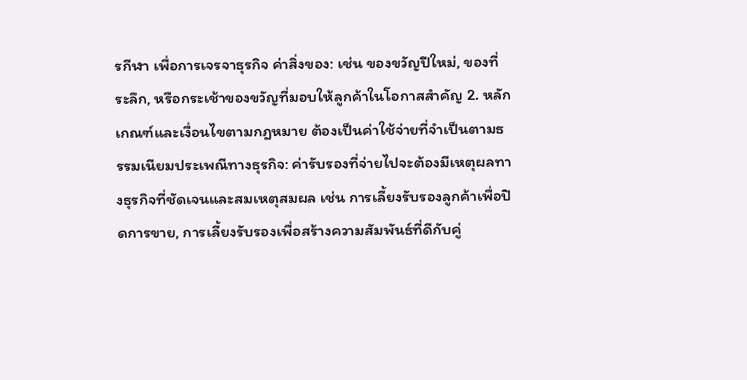รกีฬา เพื่อการเจรจาธุรกิจ ค่าสิ่งของ: เช่น ของขวัญปีใหม่, ของที่ระลึก, หรือกระเช้าของขวัญที่มอบให้ลูกค้าในโอกาสสำคัญ 2. หลักเกณฑ์และเงื่อนไขตามกฎหมาย ต้องเป็นค่าใช้จ่ายที่จำเป็นตามธรรมเนียมประเพณีทางธุรกิจ: ค่ารับรองที่จ่ายไปจะต้องมีเหตุผลทางธุรกิจที่ชัดเจนและสมเหตุสมผล เช่น การเลี้ยงรับรองลูกค้าเพื่อปิดการขาย, การเลี้ยงรับรองเพื่อสร้างความสัมพันธ์ที่ดีกับคู่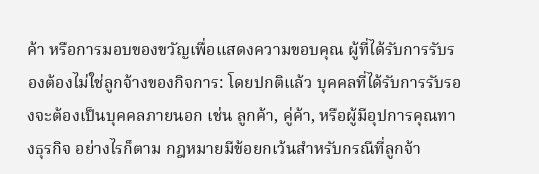ค้า หรือการมอบของขวัญเพื่อแสดงความขอบคุณ ผู้ที่ได้รับการรับรองต้องไม่ใช่ลูกจ้างของกิจการ: โดยปกติแล้ว บุคคลที่ได้รับการรับรองจะต้องเป็นบุคคลภายนอก เช่น ลูกค้า, คู่ค้า, หรือผู้มีอุปการคุณทางธุรกิจ อย่างไรก็ตาม กฎหมายมีข้อยกเว้นสำหรับกรณีที่ลูกจ้า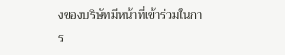งของบริษัทมีหน้าที่เข้าร่วมในการ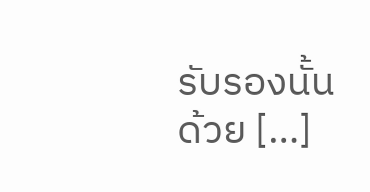รับรองนั้นด้วย […]